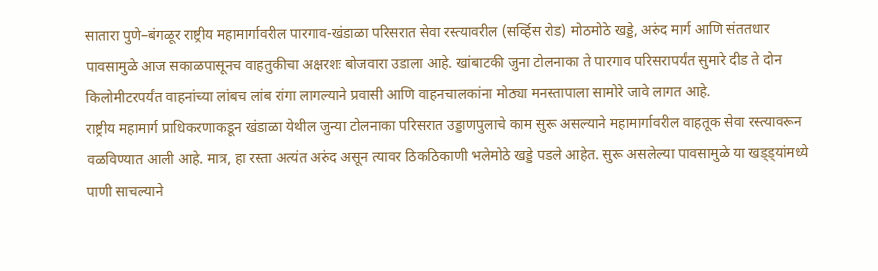सातारा पुणे–बंगळूर राष्ट्रीय महामार्गावरील पारगाव-खंडाळा परिसरात सेवा रस्त्यावरील (सर्व्हिस रोड) मोठमोठे खड्डे, अरुंद मार्ग आणि संततधार पावसामुळे आज सकाळपासूनच वाहतुकीचा अक्षरशः बोजवारा उडाला आहे. खांबाटकी जुना टोलनाका ते पारगाव परिसरापर्यंत सुमारे दीड ते दोन किलोमीटरपर्यंत वाहनांच्या लांबच लांब रांगा लागल्याने प्रवासी आणि वाहनचालकांना मोठ्या मनस्तापाला सामोरे जावे लागत आहे.
राष्ट्रीय महामार्ग प्राधिकरणाकडून खंडाळा येथील जुन्या टोलनाका परिसरात उड्डाणपुलाचे काम सुरू असल्याने महामार्गावरील वाहतूक सेवा रस्त्यावरून वळविण्यात आली आहे. मात्र, हा रस्ता अत्यंत अरुंद असून त्यावर ठिकठिकाणी भलेमोठे खड्डे पडले आहेत. सुरू असलेल्या पावसामुळे या खड्ड्यांमध्ये पाणी साचल्याने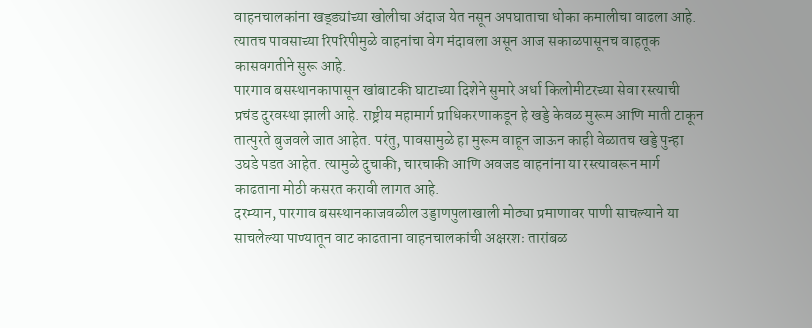वाहनचालकांना खड्ड्यांच्या खोलीचा अंदाज येत नसून अपघाताचा धोका कमालीचा वाढला आहे. त्यातच पावसाच्या रिपरिपीमुळे वाहनांचा वेग मंदावला असून आज सकाळपासूनच वाहतूक कासवगतीने सुरू आहे.
पारगाव बसस्थानकापासून खांबाटकी घाटाच्या दिशेने सुमारे अर्धा किलोमीटरच्या सेवा रस्त्याची प्रचंड दुरवस्था झाली आहे. राष्ट्रीय महामार्ग प्राधिकरणाकडून हे खड्डे केवळ मुरूम आणि माती टाकून तात्पुरते बुजवले जात आहेत. परंतु, पावसामुळे हा मुरूम वाहून जाऊन काही वेळातच खड्डे पुन्हा उघडे पडत आहेत. त्यामुळे दुचाकी, चारचाकी आणि अवजड वाहनांना या रस्त्यावरून मार्ग काढताना मोठी कसरत करावी लागत आहे.
दरम्यान, पारगाव बसस्थानकाजवळील उड्डाणपुलाखाली मोठ्या प्रमाणावर पाणी साचल्याने या साचलेल्या पाण्यातून वाट काढताना वाहनचालकांची अक्षरशः तारांबळ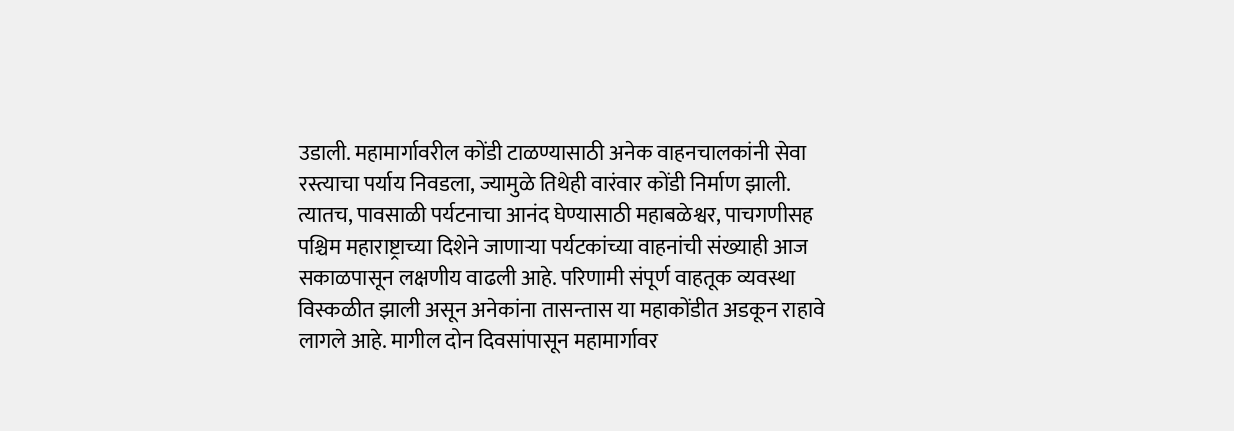उडाली. महामार्गावरील कोंडी टाळण्यासाठी अनेक वाहनचालकांनी सेवा रस्त्याचा पर्याय निवडला, ज्यामुळे तिथेही वारंवार कोंडी निर्माण झाली.
त्यातच, पावसाळी पर्यटनाचा आनंद घेण्यासाठी महाबळेश्वर, पाचगणीसह पश्चिम महाराष्ट्राच्या दिशेने जाणाऱ्या पर्यटकांच्या वाहनांची संख्याही आज सकाळपासून लक्षणीय वाढली आहे. परिणामी संपूर्ण वाहतूक व्यवस्था विस्कळीत झाली असून अनेकांना तासन्तास या महाकोंडीत अडकून राहावे लागले आहे. मागील दोन दिवसांपासून महामार्गावर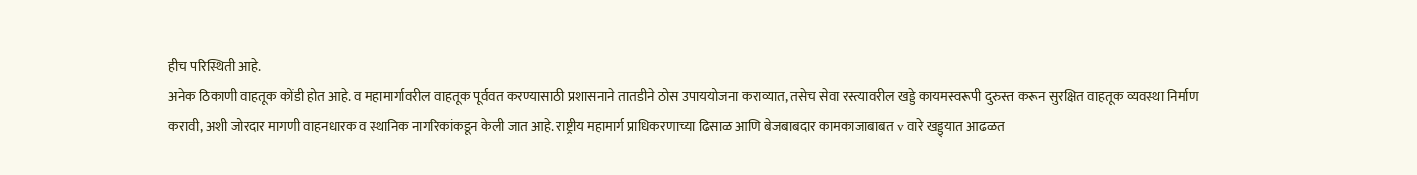हीच परिस्थिती आहे.
अनेक ठिकाणी वाहतूक कोंडी होत आहे. व महामार्गावरील वाहतूक पूर्ववत करण्यासाठी प्रशासनाने तातडीने ठोस उपाययोजना कराव्यात, तसेच सेवा रस्त्यावरील खड्डे कायमस्वरूपी दुरुस्त करून सुरक्षित वाहतूक व्यवस्था निर्माण करावी, अशी जोरदार मागणी वाहनधारक व स्थानिक नागरिकांकडून केली जात आहे. राष्ट्रीय महामार्ग प्राधिकरणाच्या ढिसाळ आणि बेजबाबदार कामकाजाबाबत v वारे खड्ड्यात आढळत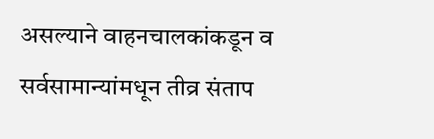असल्याने वाहनचालकांकडून व सर्वसामान्यांमधून तीव्र संताप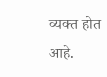व्यक्त होत आहे.